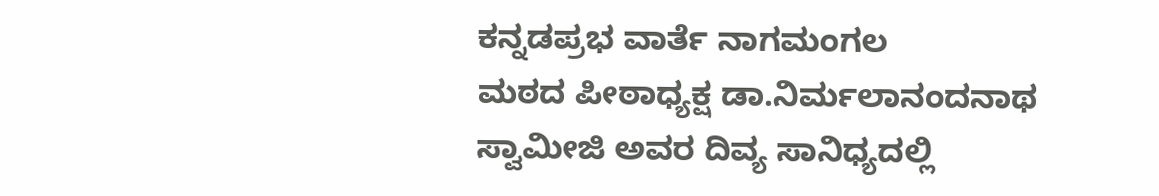ಕನ್ನಡಪ್ರಭ ವಾರ್ತೆ ನಾಗಮಂಗಲ
ಮಠದ ಪೀಠಾಧ್ಯಕ್ಷ ಡಾ.ನಿರ್ಮಲಾನಂದನಾಥ ಸ್ವಾಮೀಜಿ ಅವರ ದಿವ್ಯ ಸಾನಿಧ್ಯದಲ್ಲಿ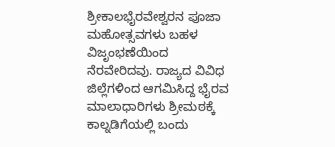ಶ್ರೀಕಾಲಭೈರವೇಶ್ವರನ ಪೂಜಾ ಮಹೋತ್ಸವಗಳು ಬಹಳ ವಿಜೃಂಭಣೆಯಿಂದ ನೆರವೇರಿದವು. ರಾಜ್ಯದ ವಿವಿಧ ಜಿಲ್ಲೆಗಳಿಂದ ಆಗಮಿಸಿದ್ದ ಭೈರವ ಮಾಲಾಧಾರಿಗಳು ಶ್ರೀಮಠಕ್ಕೆ ಕಾಲ್ನಡಿಗೆಯಲ್ಲಿ ಬಂದು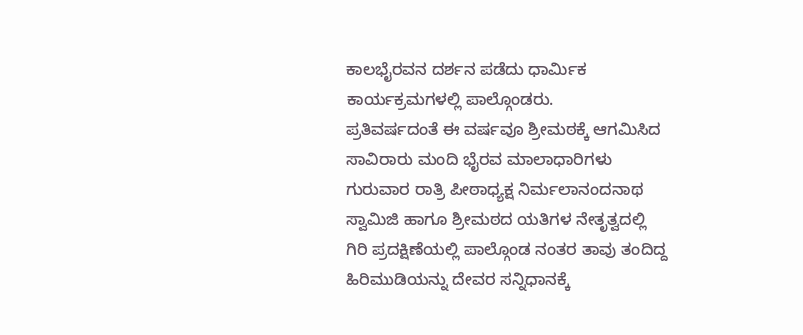ಕಾಲಭೈರವನ ದರ್ಶನ ಪಡೆದು ಧಾರ್ಮಿಕ ಕಾರ್ಯಕ್ರಮಗಳಲ್ಲಿ ಪಾಲ್ಗೊಂಡರು.
ಪ್ರತಿವರ್ಷದಂತೆ ಈ ವರ್ಷವೂ ಶ್ರೀಮಠಕ್ಕೆ ಆಗಮಿಸಿದ ಸಾವಿರಾರು ಮಂದಿ ಭೈರವ ಮಾಲಾಧಾರಿಗಳು ಗುರುವಾರ ರಾತ್ರಿ ಪೀಠಾಧ್ಯಕ್ಷ ನಿರ್ಮಲಾನಂದನಾಥ ಸ್ವಾಮಿಜಿ ಹಾಗೂ ಶ್ರೀಮಠದ ಯತಿಗಳ ನೇತೃತ್ವದಲ್ಲಿ ಗಿರಿ ಪ್ರದಕ್ಷಿಣೆಯಲ್ಲಿ ಪಾಲ್ಗೊಂಡ ನಂತರ ತಾವು ತಂದಿದ್ದ ಹಿರಿಮುಡಿಯನ್ನು ದೇವರ ಸನ್ನಿಧಾನಕ್ಕೆ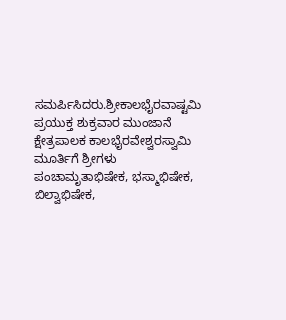ಸಮರ್ಪಿಸಿದರು.ಶ್ರೀಕಾಲಭೈರವಾಷ್ಟಮಿ ಪ್ರಯುಕ್ತ ಶುಕ್ರವಾರ ಮುಂಜಾನೆ ಕ್ಷೇತ್ರಪಾಲಕ ಕಾಲಭೈರವೇಶ್ವರಸ್ವಾಮಿ ಮೂರ್ತಿಗೆ ಶ್ರೀಗಳು ಪಂಚಾಮೃತಾಭಿಷೇಕ, ಭಸ್ಮಾಭಿಷೇಕ, ಬಿಲ್ವಾಭಿಷೇಕ,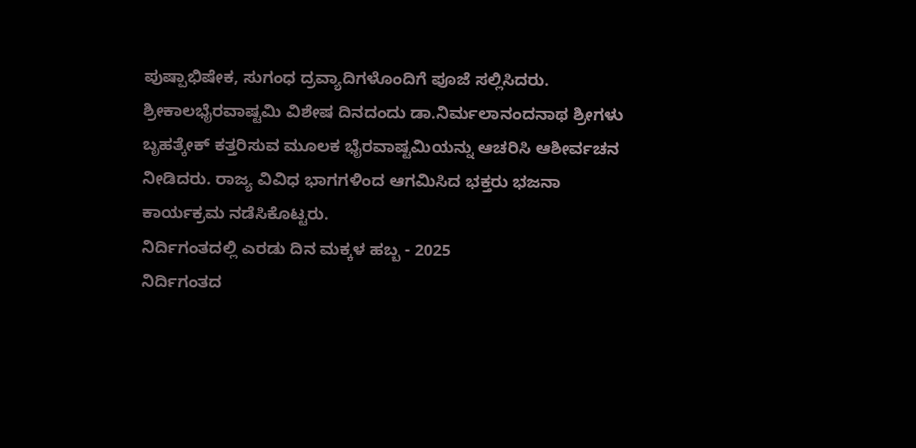ಪುಷ್ಪಾಭಿಷೇಕ, ಸುಗಂಧ ದ್ರವ್ಯಾದಿಗಳೊಂದಿಗೆ ಪೂಜೆ ಸಲ್ಲಿಸಿದರು.
ಶ್ರೀಕಾಲಭೈರವಾಷ್ಟಮಿ ವಿಶೇಷ ದಿನದಂದು ಡಾ.ನಿರ್ಮಲಾನಂದನಾಥ ಶ್ರೀಗಳು ಬೃಹತ್ಕೇಕ್ ಕತ್ತರಿಸುವ ಮೂಲಕ ಭೈರವಾಷ್ಟಮಿಯನ್ನು ಆಚರಿಸಿ ಆಶೀರ್ವಚನ ನೀಡಿದರು. ರಾಜ್ಯ ವಿವಿಧ ಭಾಗಗಳಿಂದ ಆಗಮಿಸಿದ ಭಕ್ತರು ಭಜನಾ ಕಾರ್ಯಕ್ರಮ ನಡೆಸಿಕೊಟ್ಟರು.
ನಿರ್ದಿಗಂತದಲ್ಲಿ ಎರಡು ದಿನ ಮಕ್ಕಳ ಹಬ್ಬ - 2025
ನಿರ್ದಿಗಂತದ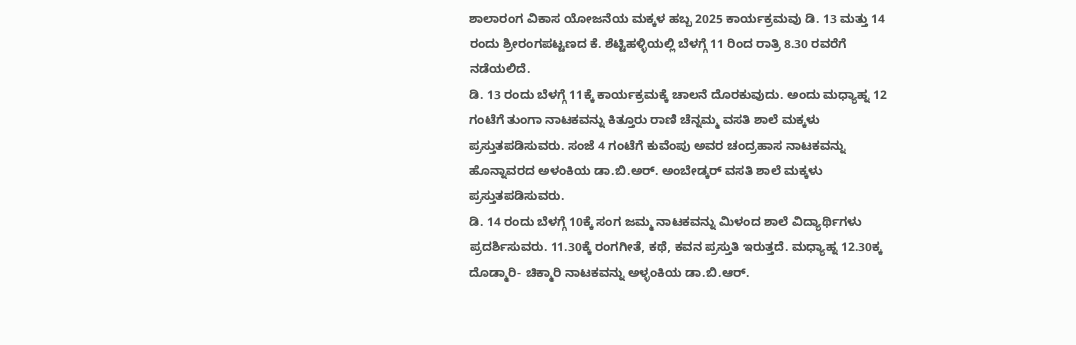ಶಾಲಾರಂಗ ವಿಕಾಸ ಯೋಜನೆಯ ಮಕ್ಕಳ ಹಬ್ಬ 2025 ಕಾರ್ಯಕ್ರಮವು ಡಿ. 13 ಮತ್ತು 14 ರಂದು ಶ್ರೀರಂಗಪಟ್ಟಣದ ಕೆ. ಶೆಟ್ಟಿಹಳ್ಳಿಯಲ್ಲಿ ಬೆಳಗ್ಗೆ 11 ರಿಂದ ರಾತ್ರಿ 8.30 ರವರೆಗೆ ನಡೆಯಲಿದೆ.
ಡಿ. 13 ರಂದು ಬೆಳಗ್ಗೆ 11ಕ್ಕೆ ಕಾರ್ಯಕ್ರಮಕ್ಕೆ ಚಾಲನೆ ದೊರಕುವುದು. ಅಂದು ಮಧ್ಯಾಹ್ನ 12 ಗಂಟೆಗೆ ತುಂಗಾ ನಾಟಕವನ್ನು ಕಿತ್ತೂರು ರಾಣಿ ಚೆನ್ನಮ್ಮ ವಸತಿ ಶಾಲೆ ಮಕ್ಕಳು ಪ್ರಸ್ತುತಪಡಿಸುವರು. ಸಂಜೆ 4 ಗಂಟೆಗೆ ಕುವೆಂಪು ಅವರ ಚಂದ್ರಹಾಸ ನಾಟಕವನ್ನು ಹೊನ್ನಾವರದ ಅಳಂಕಿಯ ಡಾ.ಬಿ.ಅರ್. ಅಂಬೇಡ್ಕರ್ ವಸತಿ ಶಾಲೆ ಮಕ್ಕಳು ಪ್ರಸ್ತುತಪಡಿಸುವರು.
ಡಿ. 14 ರಂದು ಬೆಳಗ್ಗೆ 10ಕ್ಕೆ ಸಂಗ ಜಮ್ಮ ನಾಟಕವನ್ನು ಮಿಳಂದ ಶಾಲೆ ವಿದ್ಯಾರ್ಥಿಗಳು ಪ್ರದರ್ಶಿಸುವರು. 11.30ಕ್ಕೆ ರಂಗಗೀತೆ, ಕಥೆ, ಕವನ ಪ್ರಸ್ತುತಿ ಇರುತ್ತದೆ. ಮಧ್ಯಾಹ್ನ 12.30ಕ್ಕ ದೊಡ್ಮಾರಿ- ಚಿಕ್ಮಾರಿ ನಾಟಕವನ್ನು ಅಳ್ಳಂಕಿಯ ಡಾ.ಬಿ.ಆರ್.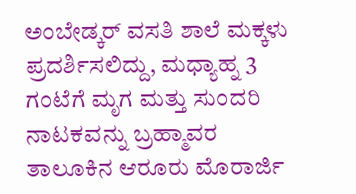ಅಂಬೇಡ್ಕರ್ ವಸತಿ ಶಾಲೆ ಮಕ್ಕಳು ಪ್ರದರ್ಶಿಸಲಿದ್ದು, ಮಧ್ಯಾಹ್ನ 3 ಗಂಟೆಗೆ ಮೃಗ ಮತ್ತು ಸುಂದರಿ ನಾಟಕವನ್ನು ಬ್ರಹ್ಮಾವರ ತಾಲೂಕಿನ ಆರೂರು ಮೊರಾರ್ಜಿ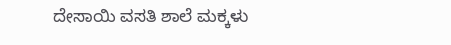ದೇಸಾಯಿ ವಸತಿ ಶಾಲೆ ಮಕ್ಕಳು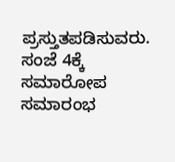ಪ್ರಸ್ತುತಪಡಿಸುವರು. ಸಂಜೆ 4ಕ್ಕೆ ಸಮಾರೋಪ ಸಮಾರಂಭ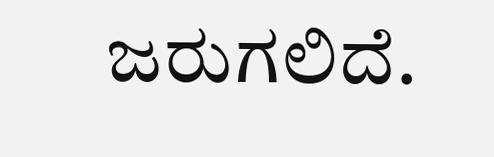ಜರುಗಲಿದೆ.